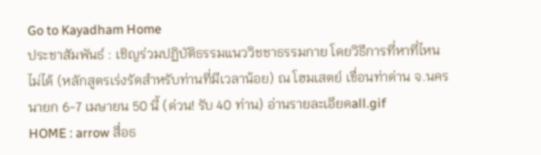Go to Kayadham Home
ประชาสัมพันธ์ : เชิญร่วมปฏิบัติธรรมแนววิชชาธรรมกาย โดยวิธีการที่หาที่ไหนไม่ได้ (หลักสูตรเร่งรัดสำหรับท่านที่มีเวลาน้อย) ณ โฮมเสตย์ เขื่อนท่าด่าน จ.นครนายก 6-7 เมษายน 50 นี้ (ด่วน! รับ 40 ท่าน) อ่านรายละเอียดall.gif
HOME : arrow สื่อธ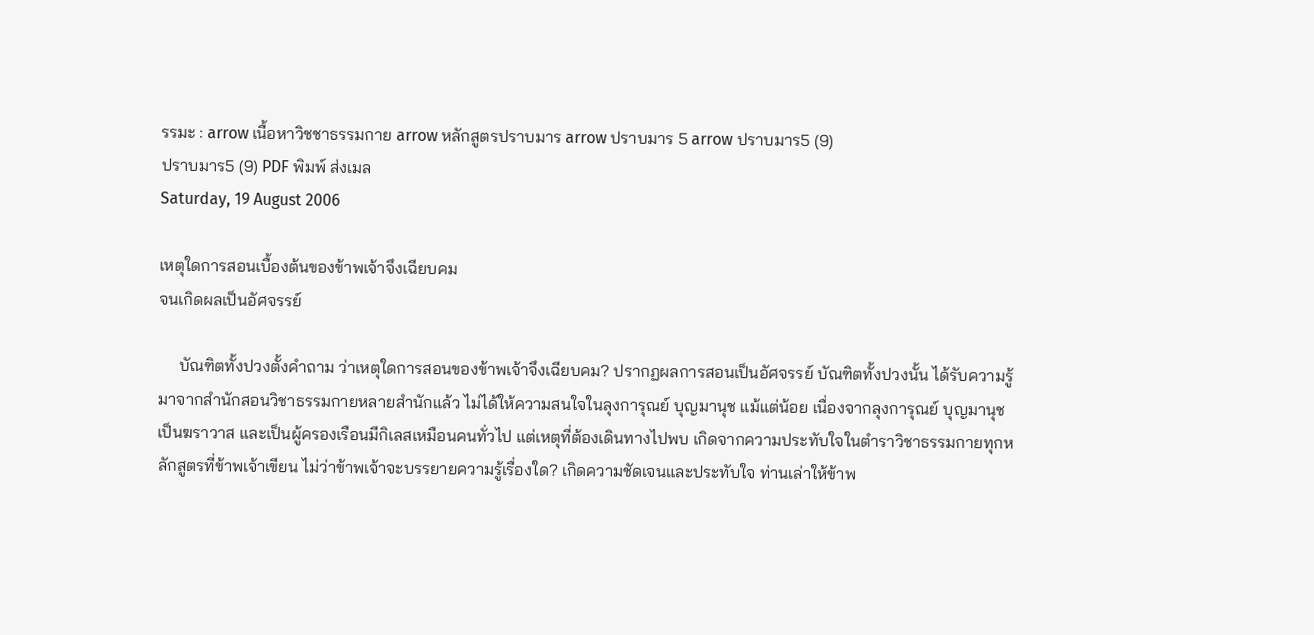รรมะ : arrow เนื้อหาวิชชาธรรมกาย arrow หลักสูตรปราบมาร arrow ปราบมาร 5 arrow ปราบมาร5 (9)
ปราบมาร5 (9) PDF พิมพ์ ส่งเมล
Saturday, 19 August 2006

เหตุใดการสอนเบื้องต้นของข้าพเจ้าจึงเฉียบคม
จนเกิดผลเป็นอัศจรรย์

     บัณฑิตทั้งปวงตั้งคำถาม ว่าเหตุใดการสอนของข้าพเจ้าจึงเฉียบคม? ปรากฏผลการสอนเป็นอัศจรรย์ บัณฑิตทั้งปวงนั้น ได้รับความรู้มาจากสำนักสอนวิชาธรรมกายหลายสำนักแล้ว ไม่ได้ให้ความสนใจในลุงการุณย์ บุญมานุช แม้แต่น้อย เนื่องจากลุงการุณย์ บุญมานุช เป็นฆราวาส และเป็นผู้ครองเรือนมีกิเลสเหมือนคนทั่วไป แต่เหตุที่ต้องเดินทางไปพบ เกิดจากความประทับใจในตำราวิชาธรรมกายทุกหลักสูตรที่ข้าพเจ้าเขียน ไม่ว่าข้าพเจ้าจะบรรยายความรู้เรื่องใด? เกิดความชัดเจนและประทับใจ ท่านเล่าให้ข้าพ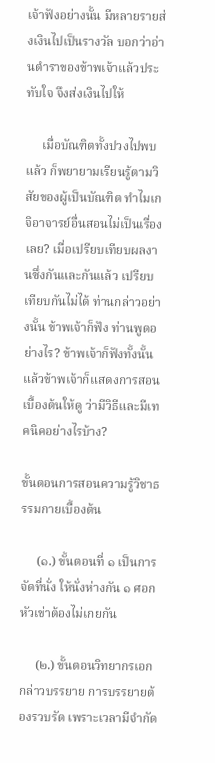เจ้าฟังอย่างนั้น มีหลายรายส่งเงินไปเป็นรางวัล บอกว่าอ่านตำราของข้าพเจ้าแล้วประทับใจ จึงส่งเงินไปให้

     เมื่อบัณฑิตทั้งปวงไปพบแล้ว ก็พยายามเรียนรู้ตามวิสัยของผู้เป็นบัณฑิต ทำไมเกจิอาจารย์อื่นสอนไม่เป็นเรื่องเลย? เมื่อเปรียบเทียบผลงานซึ่งกันและกันแล้ว เปรียบเทียบกันไม่ได้ ท่านกล่าวอย่างนั้น ข้าพเจ้าก็ฟัง ท่านพูดอย่างไร? ข้าพเจ้าก็ฟังทั้งนั้น แล้วข้าพเจ้าก็แสดงการสอนเบื้องต้นให้ดู ว่ามีวิธีและมีเทคนิคอย่างไรบ้าง?

ขั้นตอนการสอนความรู้วิชาธรรมกายเบื้องต้น

     (๑.) ขั้นตอนที่ ๑ เป็นการจัดที่นั่ง ให้นั่งห่างกัน ๑ ศอก หัวเข่าต้องไม่เกยกัน

     (๒.) ขั้นตอนวิทยากรเอกกล่าวบรรยาย การบรรยายต้องรวบรัด เพราะเวลามีจำกัด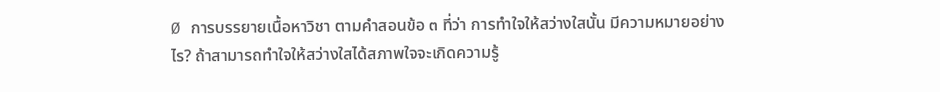Ø การบรรยายเนื้อหาวิชา ตามคำสอนข้อ ๓ ที่ว่า การทำใจให้สว่างใสนั้น มีความหมายอย่างไร? ถ้าสามารถทำใจให้สว่างใสได้สภาพใจจะเกิดความรู้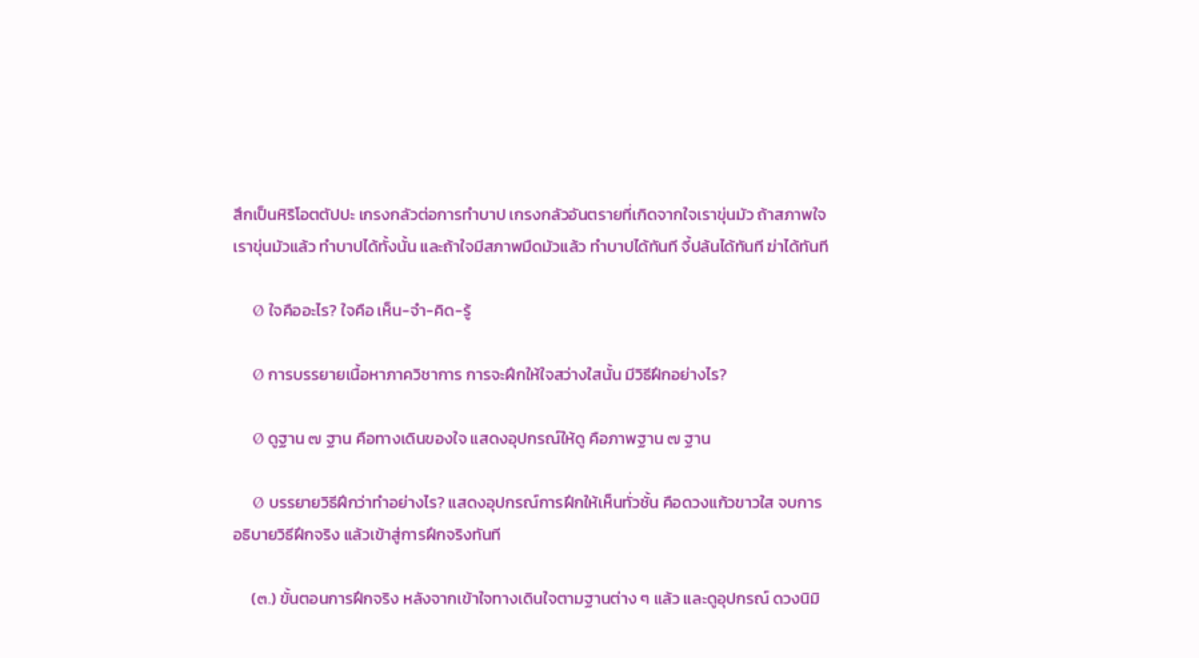สึกเป็นหิริโอตตัปปะ เกรงกลัวต่อการทำบาป เกรงกลัวอันตรายที่เกิดจากใจเราขุ่นมัว ถ้าสภาพใจเราขุ่นมัวแล้ว ทำบาปได้ทั้งนั้น และถ้าใจมีสภาพมืดมัวแล้ว ทำบาปได้ทันที จี้ปล้นได้ทันที ฆ่าได้ทันที

     Ø ใจคืออะไร? ใจคือ เห็น-จำ-คิด-รู้

     Ø การบรรยายเนื้อหาภาควิชาการ การจะฝึกให้ใจสว่างใสนั้น มีวิธีฝึกอย่างไร?

     Ø ดูฐาน ๗ ฐาน คือทางเดินของใจ แสดงอุปกรณ์ให้ดู คือภาพฐาน ๗ ฐาน

     Ø บรรยายวิธีฝึกว่าทำอย่างไร? แสดงอุปกรณ์การฝึกให้เห็นทั่วชั้น คือดวงแก้วขาวใส จบการอธิบายวิธีฝึกจริง แล้วเข้าสู่การฝึกจริงทันที

     (๓.) ขั้นตอนการฝึกจริง หลังจากเข้าใจทางเดินใจตามฐานต่าง ๆ แล้ว และดูอุปกรณ์ ดวงนิมิ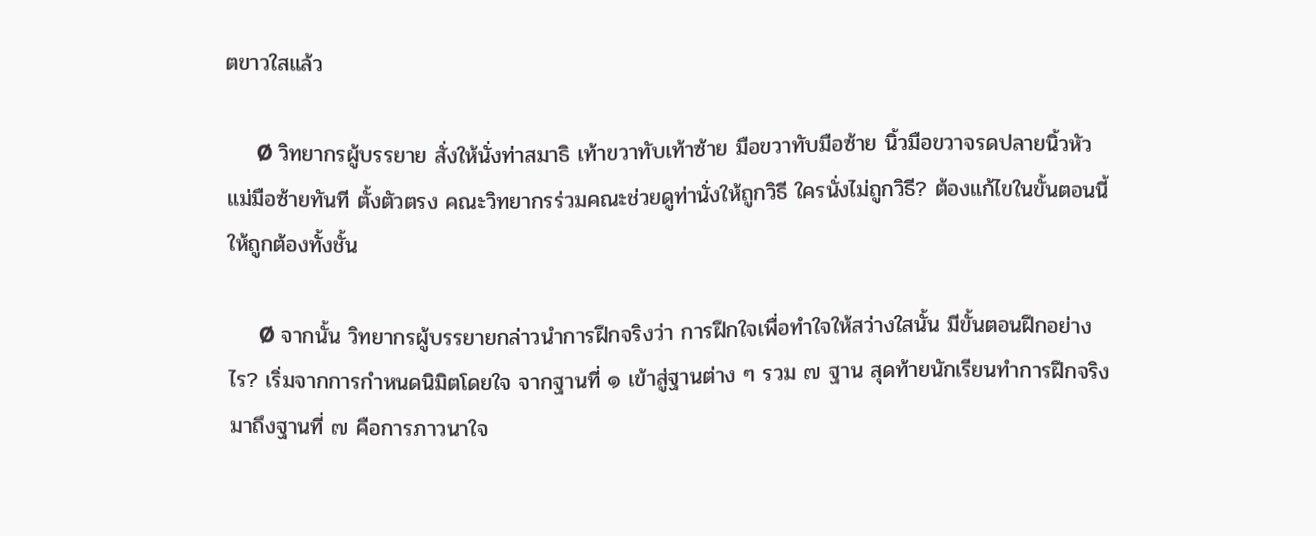ตขาวใสแล้ว

     Ø วิทยากรผู้บรรยาย สั่งให้นั่งท่าสมาธิ เท้าขวาทับเท้าซ้าย มือขวาทับมือซ้าย นิ้วมือขวาจรดปลายนิ้วหัวแม่มือซ้ายทันที ตั้งตัวตรง คณะวิทยากรร่วมคณะช่วยดูท่านั่งให้ถูกวิธี ใครนั่งไม่ถูกวิธี? ต้องแก้ไขในขั้นตอนนี้ให้ถูกต้องทั้งชั้น

     Ø จากนั้น วิทยากรผู้บรรยายกล่าวนำการฝึกจริงว่า การฝึกใจเพื่อทำใจให้สว่างใสนั้น มีขั้นตอนฝึกอย่างไร? เริ่มจากการกำหนดนิมิตโดยใจ จากฐานที่ ๑ เข้าสู่ฐานต่าง ๆ รวม ๗ ฐาน สุดท้ายนักเรียนทำการฝึกจริงมาถึงฐานที่ ๗ คือการภาวนาใจ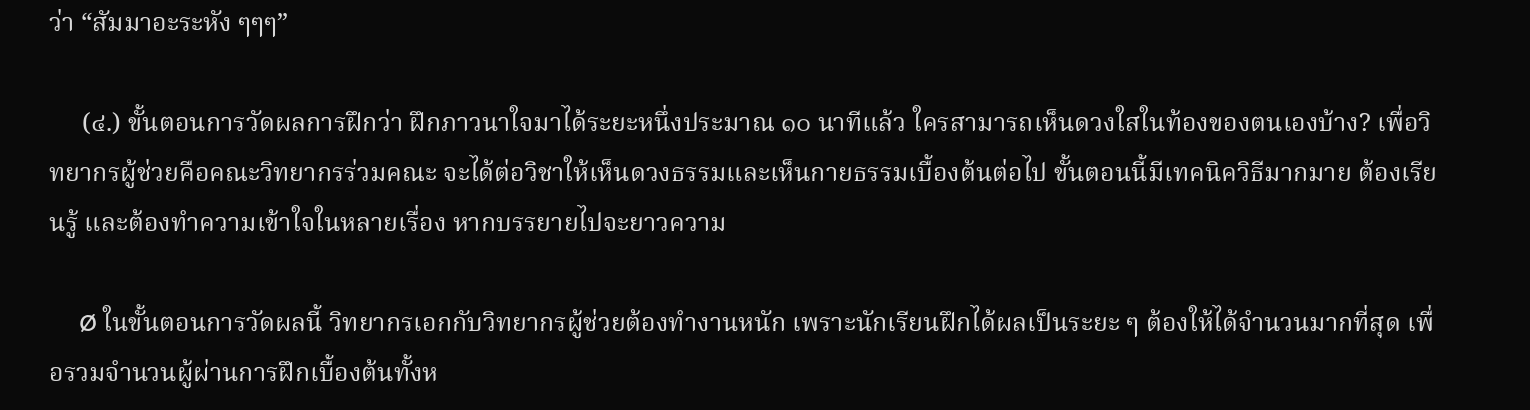ว่า “สัมมาอะระหัง ๆๆๆ”

     (๔.) ขั้นตอนการวัดผลการฝึกว่า ฝึกภาวนาใจมาได้ระยะหนึ่งประมาณ ๑๐ นาทีแล้ว ใครสามารถเห็นดวงใสในท้องของตนเองบ้าง? เพื่อวิทยากรผู้ช่วยคือคณะวิทยากรร่วมคณะ จะได้ต่อวิชาให้เห็นดวงธรรมและเห็นกายธรรมเบื้องต้นต่อไป ขั้นตอนนี้มีเทคนิควิธีมากมาย ต้องเรียนรู้ และต้องทำความเข้าใจในหลายเรื่อง หากบรรยายไปจะยาวความ

     Ø ในขั้นตอนการวัดผลนี้ วิทยากรเอกกับวิทยากรผู้ช่วยต้องทำงานหนัก เพราะนักเรียนฝึกได้ผลเป็นระยะ ๆ ต้องให้ได้จำนวนมากที่สุด เพื่อรวมจำนวนผู้ผ่านการฝึกเบื้องต้นทั้งห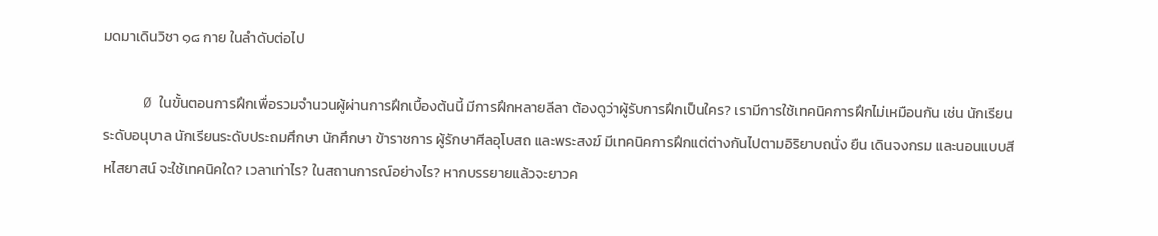มดมาเดินวิชา ๑๘ กาย ในลำดับต่อไป

     Ø ในขั้นตอนการฝึกเพื่อรวมจำนวนผู้ผ่านการฝึกเบื้องต้นนี้ มีการฝึกหลายลีลา ต้องดูว่าผู้รับการฝึกเป็นใคร? เรามีการใช้เทคนิคการฝึกไม่เหมือนกัน เช่น นักเรียนระดับอนุบาล นักเรียนระดับประถมศึกษา นักศึกษา ข้าราชการ ผู้รักษาศีลอุโบสถ และพระสงฆ์ มีเทคนิคการฝึกแต่ต่างกันไปตามอิริยาบถนั่ง ยืน เดินจงกรม และนอนแบบสีหไสยาสน์ จะใช้เทคนิคใด? เวลาเท่าไร? ในสถานการณ์อย่างไร? หากบรรยายแล้วจะยาวค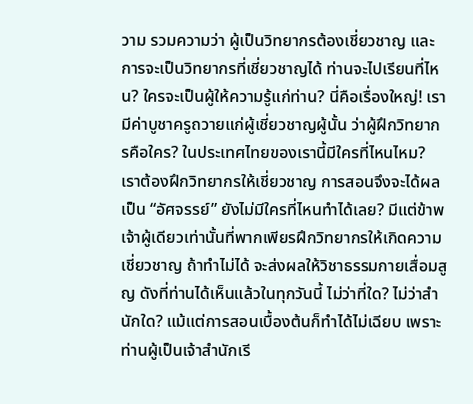วาม รวมความว่า ผู้เป็นวิทยากรต้องเชี่ยวชาญ และการจะเป็นวิทยากรที่เชี่ยวชาญได้ ท่านจะไปเรียนที่ไหน? ใครจะเป็นผู้ให้ความรู้แก่ท่าน? นี่คือเรื่องใหญ่! เรามีค่าบูชาครูถวายแก่ผู้เชี่ยวชาญผู้นั้น ว่าผู้ฝึกวิทยากรคือใคร? ในประเทศไทยของเรานี้มีใครที่ไหนไหม? เราต้องฝึกวิทยากรให้เชี่ยวชาญ การสอนจึงจะได้ผลเป็น “อัศจรรย์” ยังไม่มีใครที่ไหนทำได้เลย? มีแต่ข้าพเจ้าผู้เดียวเท่านั้นที่พากเพียรฝึกวิทยากรให้เกิดความเชี่ยวชาญ ถ้าทำไม่ได้ จะส่งผลให้วิชาธรรมกายเสื่อมสูญ ดังที่ท่านได้เห็นแล้วในทุกวันนี้ ไม่ว่าที่ใด? ไม่ว่าสำนักใด? แม้แต่การสอนเบื้องต้นก็ทำได้ไม่เฉียบ เพราะท่านผู้เป็นเจ้าสำนักเรี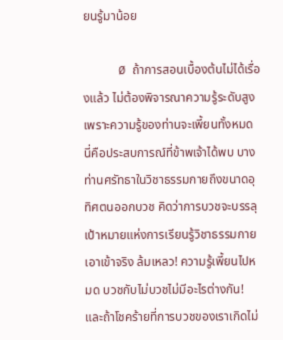ยนรู้มาน้อย

     Ø ถ้าการสอนเบื้องต้นไม่ได้เรื่องแล้ว ไม่ต้องพิจารณาความรู้ระดับสูงเพราะความรู้ของท่านจะเพี้ยนทั้งหมด นี่คือประสบการณ์ที่ข้าพเจ้าได้พบ บางท่านศรัทธาในวิชาธรรมกายถึงขนาดอุทิศตนออกบวช คิดว่าการบวชจะบรรลุเป้าหมายแห่งการเรียนรู้วิชาธรรมกาย เอาเข้าจริง ล้มเหลว! ความรู้เพี้ยนไปหมด บวชกับไม่บวชไม่มีอะไรต่างกัน! และถ้าโชคร้ายที่การบวชของเราเกิดไม่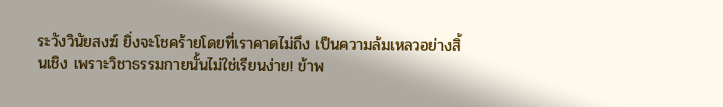ระวังวินัยสงฆ์ ยิ่งจะโชคร้ายโดยที่เราคาดไม่ถึง เป็นความล้มเหลวอย่างสิ้นเชิง เพราะวิชาธรรมกายนั้นไม่ใช่เรียนง่าย! ข้าพ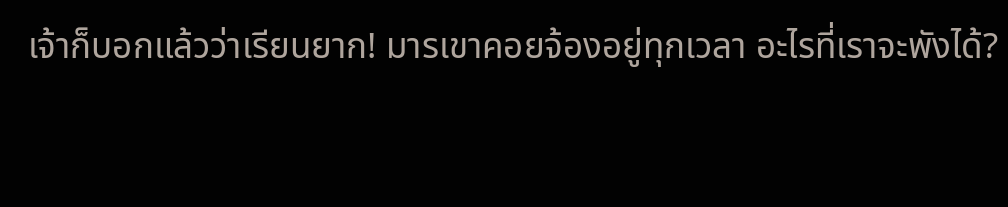เจ้าก็บอกแล้วว่าเรียนยาก! มารเขาคอยจ้องอยู่ทุกเวลา อะไรที่เราจะพังได้?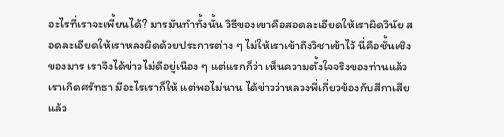อะไรที่เราจะเพี้ยนได้? มารมันทำทั้งนั้น วิธีของเขาคือสอดละเอียดให้เราผิดวินัย สอดละเอียดให้เราหลงผิดด้วยประการต่าง ๆ ไม่ให้เราเข้าถึงวิชาเข้าไว้ นี่คือชั้นเชิงของมาร เราจึงได้ข่าวไม่ดีอยู่เนือง ๆ แต่แรกก็ว่า เห็นความตั้งใจจริงของท่านแล้ว เราเกิดศรัทธา มีอะไรเราก็ให้ แต่พอไม่นาน ได้ข่าวว่าหลวงพี่เกี่ยวข้องกับสีกาเสียแล้ว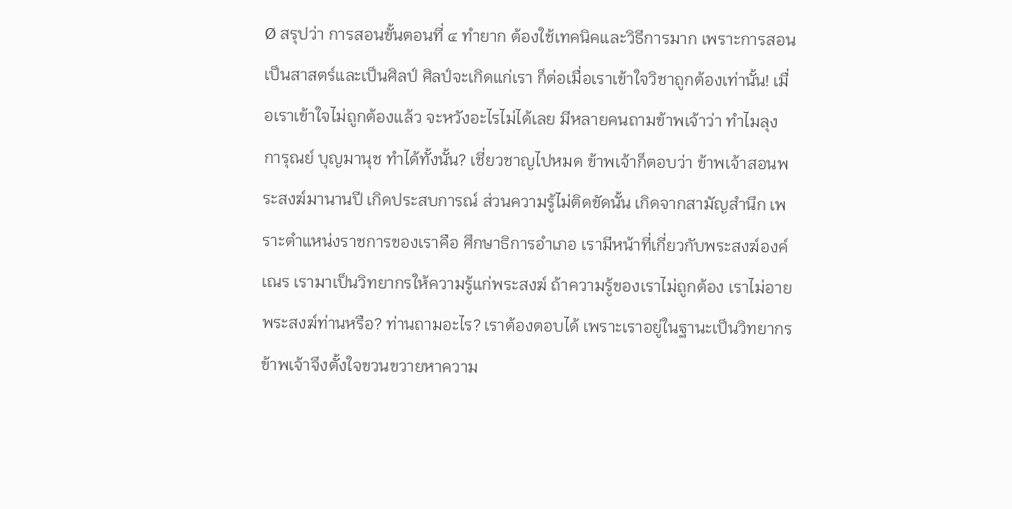Ø สรุปว่า การสอนขั้นตอนที่ ๔ ทำยาก ต้องใช้เทคนิคและวิธีการมาก เพราะการสอนเป็นสาสตร์และเป็นศิลป์ ศิลป์จะเกิดแก่เรา ก็ต่อเมื่อเราเข้าใจวิชาถูกต้องเท่านั้น! เมื่อเราเข้าใจไม่ถูกต้องแล้ว จะหวังอะไรไม่ได้เลย มีหลายคนถามข้าพเจ้าว่า ทำไมลุงการุณย์ บุญมานุช ทำได้ทั้งนั้น? เชี่ยวชาญไปหมด ข้าพเจ้าก็ตอบว่า ข้าพเจ้าสอนพระสงฆ์มานานปี เกิดประสบการณ์ ส่วนความรู้ไม่ติดขัดนั้น เกิดจากสามัญสำนึก เพราะตำแหน่งราชการของเราคือ ศึกษาธิการอำเภอ เรามีหน้าที่เกี่ยวกับพระสงฆ์องค์เณร เรามาเป็นวิทยากรให้ความรู้แก่พระสงฆ์ ถ้าความรู้ของเราไม่ถูกต้อง เราไม่อายพระสงฆ์ท่านหรือ? ท่านถามอะไร? เราต้องตอบได้ เพราะเราอยู่ในฐานะเป็นวิทยากร ข้าพเจ้าจึงตั้งใจขวนขวายหาความ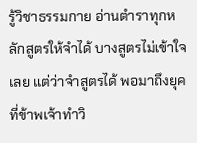รู้วิชาธรรมกาย อ่านตำราทุกหลักสูตรให้จำได้ บางสูตรไม่เข้าใจเลย แต่ว่าจำสูตรได้ พอมาถึงยุคที่ข้าพเจ้าทำวิ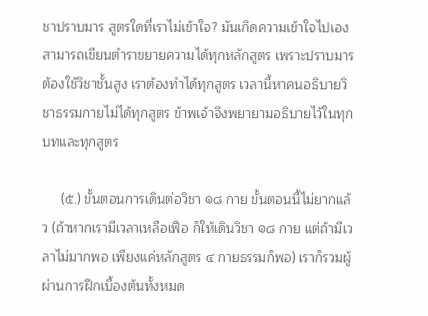ชาปราบมาร สูตรใดที่เราไม่เข้าใจ? มันเกิดความเข้าใจไปเอง สามารถเขียนตำราขยายความได้ทุกหลักสูตร เพราะปราบมารต้องใช้วิชาชั้นสูง เราต้องทำได้ทุกสูตร เวลานี้หาคนอธิบายวิชาธรรมกายไม่ได้ทุกสูตร ข้าพเจ้าจึงพยายามอธิบายไว้ในทุกบทและทุกสูตร

     (๕.) ขั้นตอนการเดินต่อวิชา ๑๘ กาย ขั้นตอนนี้ไม่ยากแล้ว (ถ้าหากเรามีเวลาเหลือเฟือ ก็ให้เดินวิชา ๑๘ กาย แต่ถ้ามีเวลาไม่มากพอ เพียงแค่หลักสูตร ๔ กายธรรมก็พอ) เราก็รวมผู้ผ่านการฝึกเบื้องต้นทั้งหมด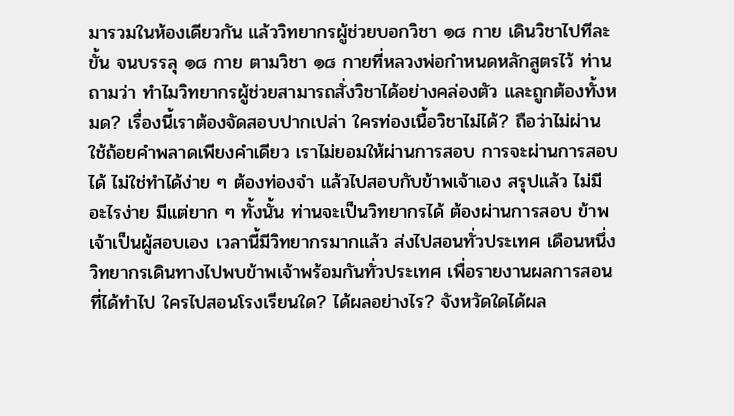มารวมในห้องเดียวกัน แล้ววิทยากรผู้ช่วยบอกวิชา ๑๘ กาย เดินวิชาไปทีละขั้น จนบรรลุ ๑๘ กาย ตามวิชา ๑๘ กายที่หลวงพ่อกำหนดหลักสูตรไว้ ท่านถามว่า ทำไมวิทยากรผู้ช่วยสามารถสั่งวิชาได้อย่างคล่องตัว และถูกต้องทั้งหมด? เรื่องนี้เราต้องจัดสอบปากเปล่า ใครท่องเนื้อวิชาไม่ได้? ถือว่าไม่ผ่าน ใช้ถ้อยคำพลาดเพียงคำเดียว เราไม่ยอมให้ผ่านการสอบ การจะผ่านการสอบได้ ไม่ใช่ทำได้ง่าย ๆ ต้องท่องจำ แล้วไปสอบกับข้าพเจ้าเอง สรุปแล้ว ไม่มีอะไรง่าย มีแต่ยาก ๆ ทั้งนั้น ท่านจะเป็นวิทยากรได้ ต้องผ่านการสอบ ข้าพเจ้าเป็นผู้สอบเอง เวลานี้มีวิทยากรมากแล้ว ส่งไปสอนทั่วประเทศ เดือนหนึ่งวิทยากรเดินทางไปพบข้าพเจ้าพร้อมกันทั่วประเทศ เพื่อรายงานผลการสอนที่ได้ทำไป ใครไปสอนโรงเรียนใด? ได้ผลอย่างไร? จังหวัดใดได้ผล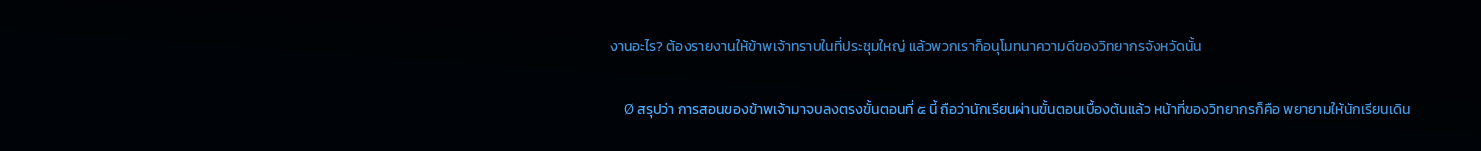งานอะไร? ต้องรายงานให้ข้าพเจ้าทราบในที่ประชุมใหญ่ แล้วพวกเราก็อนุโมทนาความดีของวิทยากรจังหวัดนั้น

     Ø สรุปว่า การสอนของข้าพเจ้ามาจบลงตรงขั้นตอนที่ ๕ นี้ ถือว่านักเรียนผ่านขั้นตอนเบื้องต้นแล้ว หน้าที่ของวิทยากรก็คือ พยายามให้นักเรียนเดิน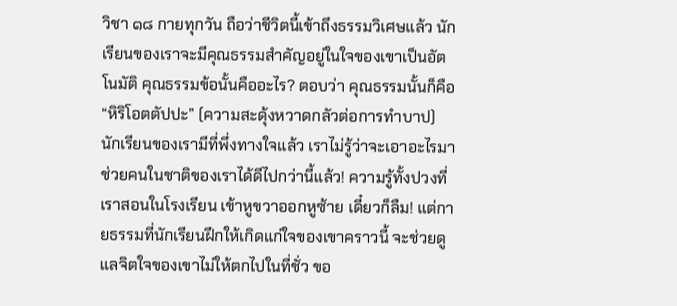วิชา ๑๘ กายทุกวัน ถือว่าชีวิตนี้เข้าถึงธรรมวิเศษแล้ว นักเรียนของเราจะมีคุณธรรมสำคัญอยู่ในใจของเขาเป็นอัตโนมัติ คุณธรรมข้อนั้นคืออะไร? ตอบว่า คุณธรรมนั้นก็คือ “หิริโอตตัปปะ” (ความสะดุ้งหวาดกลัวต่อการทำบาป) นักเรียนของเรามีที่พึ่งทางใจแล้ว เราไม่รู้ว่าจะเอาอะไรมาช่วยคนในชาติของเราได้ดีไปกว่านี้แล้ว! ความรู้ทั้งปวงที่เราสอนในโรงเรียน เข้าหูขวาออกหูซ้าย เดี๋ยวก็ลืม! แต่กายธรรมที่นักเรียนฝึกให้เกิดแก่ใจของเขาคราวนี้ จะช่วยดูแลจิตใจของเขาไม่ให้ตกไปในที่ชั่ว ขอ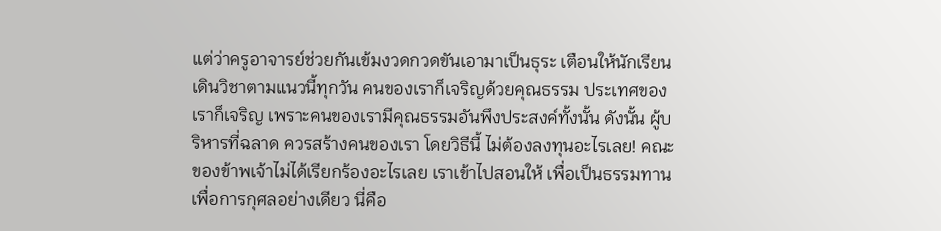แต่ว่าครูอาจารย์ช่วยกันเข้มงวดกวดขันเอามาเป็นธุระ เตือนให้นักเรียนเดินวิชาตามแนวนี้ทุกวัน คนของเราก็เจริญด้วยคุณธรรม ประเทศของเราก็เจริญ เพราะคนของเรามีคุณธรรมอันพึงประสงค์ทั้งนั้น ดังนั้น ผู้บริหารที่ฉลาด ควรสร้างคนของเรา โดยวิธีนี้ ไม่ต้องลงทุนอะไรเลย! คณะของข้าพเจ้าไม่ได้เรียกร้องอะไรเลย เราเข้าไปสอนให้ เพื่อเป็นธรรมทาน เพื่อการกุศลอย่างเดียว นี่คือ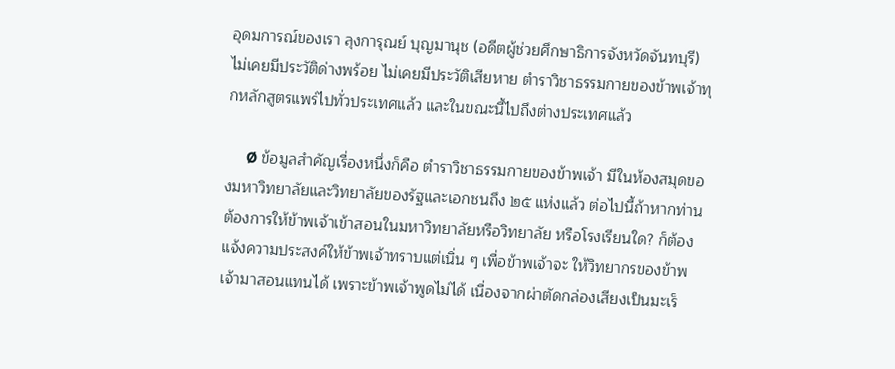อุดมการณ์ของเรา ลุงการุณย์ บุญมานุช (อดีตผู้ช่วยศึกษาธิการจังหวัดจันทบุรี) ไม่เคยมีประวัติด่างพร้อย ไม่เคยมีประวัติเสียหาย ตำราวิชาธรรมกายของข้าพเจ้าทุกหลักสูตรแพร่ไปทั่วประเทศแล้ว และในขณะนี้ไปถึงต่างประเทศแล้ว

     Ø ข้อมูลสำคัญเรื่องหนึ่งก็คือ ตำราวิชาธรรมกายของข้าพเจ้า มีในห้องสมุดของมหาวิทยาลัยและวิทยาลัยของรัฐและเอกชนถึง ๒๕ แห่งแล้ว ต่อไปนี้ถ้าหากท่านต้องการให้ข้าพเจ้าเข้าสอนในมหาวิทยาลัยหรือวิทยาลัย หรือโรงเรียนใด? ก็ต้องแจ้งความประสงค์ให้ข้าพเจ้าทราบแต่เนิ่น ๆ เพื่อข้าพเจ้าจะ ให้วิทยากรของข้าพเจ้ามาสอนแทนได้ เพราะข้าพเจ้าพูดไม่ได้ เนื่องจากผ่าตัดกล่องเสียงเป็นมะเร็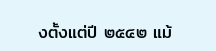งตั้งแต่ปี ๒๕๔๒ แม้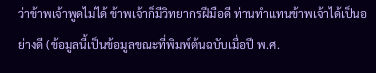ว่าข้าพเจ้าพูดไม่ได้ ข้าพเจ้าก็มีวิทยากรฝีมือดี ท่านทำแทนข้าพเจ้าได้เป็นอย่างดี (ข้อมูลนี้เป็นข้อมูลขณะที่พิมพ์ต้นฉบับเมื่อปี พ.ศ.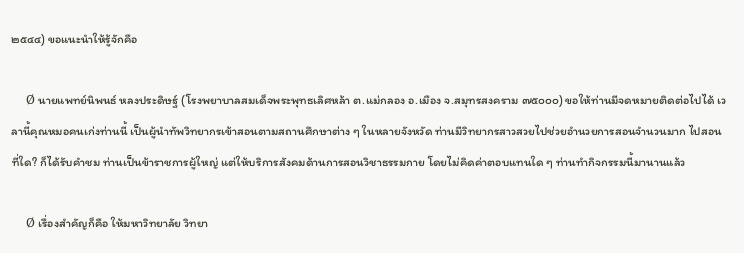๒๕๔๔) ขอแนะนำให้รู้จักคือ

     Ø นายแพทย์นิพนธ์ หลงประดิษฐ์ (โรงพยาบาลสมเด็จพระพุทธเลิศหล้า ต.แม่กลอง อ.เมือง จ.สมุทรสงคราม ๗๕๐๐๐) ขอให้ท่านมีจดหมายติดต่อไปได้ เวลานี้คุณหมอคนเก่งท่านนี้ เป็นผู้นำทัพวิทยากรเข้าสอนตามสถานศึกษาต่าง ๆ ในหลายจังหวัด ท่านมีวิทยากรสาวสวยไปช่วยอำนวยการสอนจำนวนมาก ไปสอนที่ใด? ก็ได้รับคำชม ท่านเป็นข้าราชการผู้ใหญ่ แต่ให้บริการสังคมด้านการสอนวิชาธรรมกาย โดยไม่คิดค่าตอบแทนใด ๆ ท่านทำกิจกรรมนี้มานานแล้ว

     Ø เรื่องสำคัญก็คือ ให้มหาวิทยาลัย วิทยา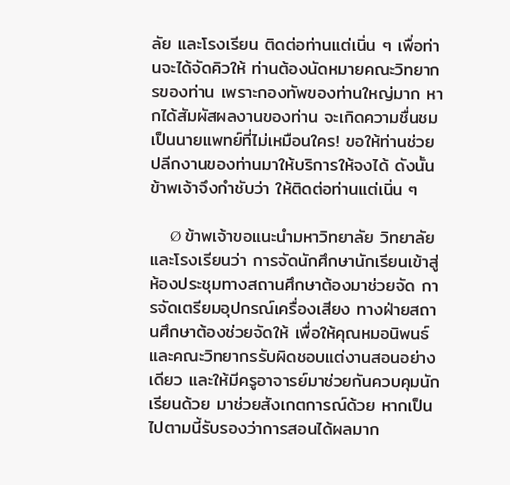ลัย และโรงเรียน ติดต่อท่านแต่เนิ่น ๆ เพื่อท่านจะได้จัดคิวให้ ท่านต้องนัดหมายคณะวิทยากรของท่าน เพราะกองทัพของท่านใหญ่มาก หากได้สัมผัสผลงานของท่าน จะเกิดความชื่นชม เป็นนายแพทย์ที่ไม่เหมือนใคร! ขอให้ท่านช่วยปลีกงานของท่านมาให้บริการให้จงได้ ดังนั้น ข้าพเจ้าจึงกำชับว่า ให้ติดต่อท่านแต่เนิ่น ๆ

     Ø ข้าพเจ้าขอแนะนำมหาวิทยาลัย วิทยาลัย และโรงเรียนว่า การจัดนักศึกษานักเรียนเข้าสู่ห้องประชุมทางสถานศึกษาต้องมาช่วยจัด การจัดเตรียมอุปกรณ์เครื่องเสียง ทางฝ่ายสถานศึกษาต้องช่วยจัดให้ เพื่อให้คุณหมอนิพนธ์และคณะวิทยากรรับผิดชอบแต่งานสอนอย่างเดียว และให้มีครูอาจารย์มาช่วยกันควบคุมนักเรียนด้วย มาช่วยสังเกตการณ์ด้วย หากเป็นไปตามนี้รับรองว่าการสอนได้ผลมาก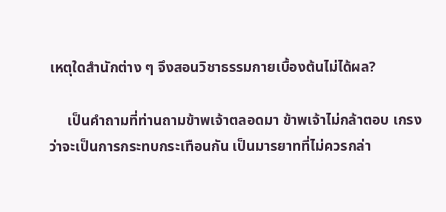เหตุใดสำนักต่าง ๆ จึงสอนวิชาธรรมกายเบื้องต้นไม่ได้ผล?

     เป็นคำถามที่ท่านถามข้าพเจ้าตลอดมา ข้าพเจ้าไม่กล้าตอบ เกรงว่าจะเป็นการกระทบกระเทือนกัน เป็นมารยาทที่ไม่ควรกล่า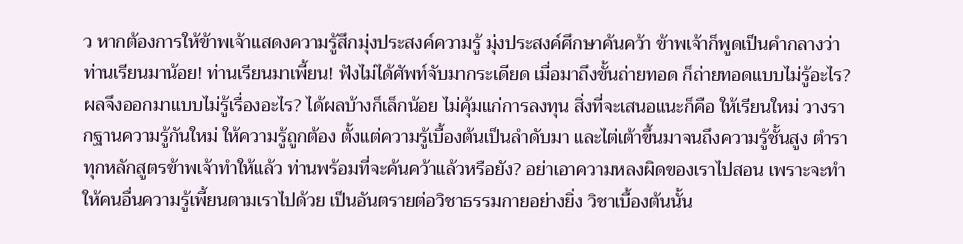ว หากต้องการให้ข้าพเจ้าแสดงความรู้สึกมุ่งประสงค์ความรู้ มุ่งประสงค์ศึกษาค้นคว้า ข้าพเจ้าก็พูดเป็นคำกลางว่า ท่านเรียนมาน้อย! ท่านเรียนมาเพี้ยน! ฟังไม่ได้ศัพท์จับมากระเดียด เมื่อมาถึงขั้นถ่ายทอด ก็ถ่ายทอดแบบไม่รู้อะไร? ผลจึงออกมาแบบไม่รู้เรื่องอะไร? ได้ผลบ้างก็เล็กน้อย ไม่คุ้มแก่การลงทุน สิ่งที่จะเสนอแนะก็คือ ให้เรียนใหม่ วางรากฐานความรู้กันใหม่ ให้ความรู้ถูกต้อง ตั้งแต่ความรู้เบื้องต้นเป็นลำดับมา และไต่เต้าขึ้นมาจนถึงความรู้ชั้นสูง ตำราทุกหลักสูตรข้าพเจ้าทำให้แล้ว ท่านพร้อมที่จะค้นคว้าแล้วหรือยัง? อย่าเอาความหลงผิดของเราไปสอน เพราะจะทำให้คนอื่นความรู้เพี้ยนตามเราไปด้วย เป็นอันตรายต่อวิชาธรรมกายอย่างยิ่ง วิชาเบื้องต้นนั้น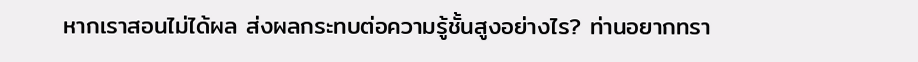หากเราสอนไม่ได้ผล ส่งผลกระทบต่อความรู้ชั้นสูงอย่างไร? ท่านอยากทรา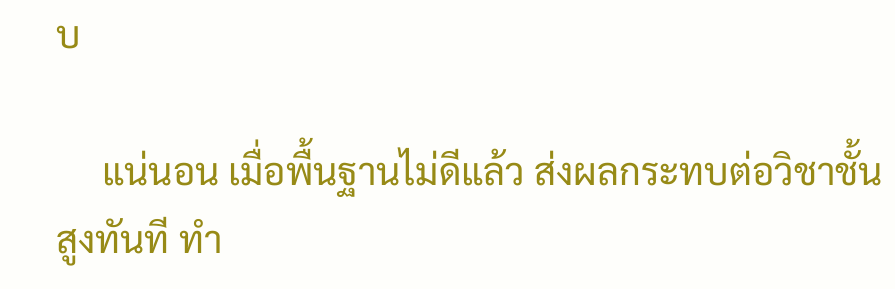บ

     แน่นอน เมื่อพื้นฐานไม่ดีแล้ว ส่งผลกระทบต่อวิชาชั้นสูงทันที ทำ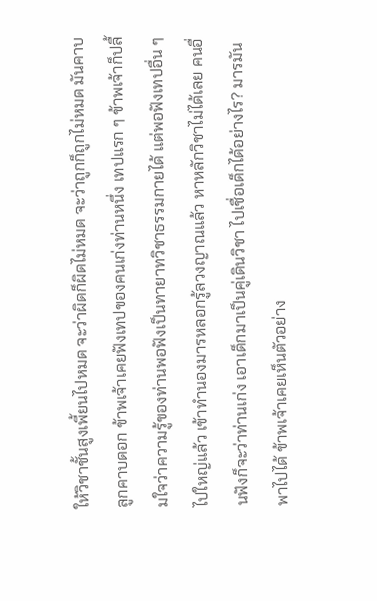ให้วิชาชั้นสูงเพี้ยนไปหมด จะว่าผิดก็ผิดไม่หมด จะว่าถูกก็ถูกไม่หมด มันคาบลูกคาบดอก ข้าพเจ้าเคยฟังเทปของคนเก่งท่านหนึ่ง เทปแรก ๆ ข้าพเจ้าก็ปลื้มใจว่าความรู้ของท่านพอฟังเป็นทายาทวิชาธรรมกายได้ แต่พอฟังเทปอื่น ๆ ไปใหญ่แล้ว เข้าทำนองมารหลอกรู้ลวงญาณแล้ว หาหลักวิชาไม่ได้เลย คนอื่นฟังก็จะว่าท่านเก่ง เอาเด็กมาเป็นคู่เดินวิชา ไปเชื่อเด็กได้อย่างไร? มารมันพาไปได้ ข้าพเจ้าเคยเห็นตัวอย่าง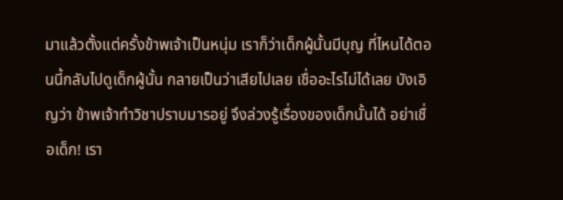มาแล้วตั้งแต่ครั้งข้าพเจ้าเป็นหนุ่ม เราก็ว่าเด็กผู้นั้นมีบุญ ที่ไหนได้ตอนนี้กลับไปดูเด็กผู้นั้น กลายเป็นว่าเสียไปเลย เชื่ออะไรไม่ได้เลย บังเอิญว่า ข้าพเจ้าทำวิชาปราบมารอยู่ จึงล่วงรู้เรื่องของเด็กนั้นได้ อย่าเชื่อเด็ก! เรา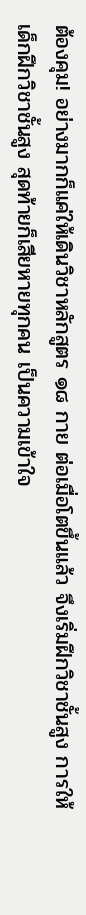ต้องคุม! อย่างมากก็แค่ให้เดินวิชาหลักสูตร ๑๘ กาย ต่อเมื่อโตขึ้นแล้ว จึงเริ่มฝึกวิชาชั้นสูง การให้เด็กฝึกวิชาชั้นสูง สุดท้ายก็เสียหายทุกคน เป็นความเข้าใจ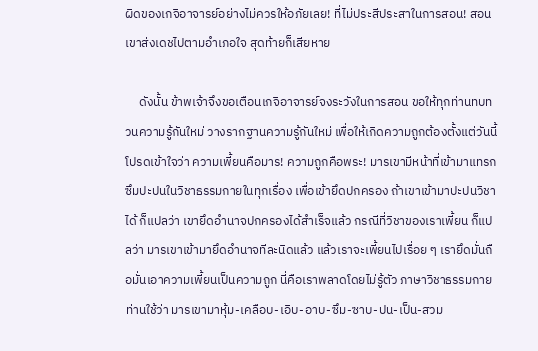ผิดของเกจิอาจารย์อย่างไม่ควรให้อภัยเลย! ที่ไม่ประสีประสาในการสอน! สอนเขาส่งเดชไปตามอำเภอใจ สุดท้ายก็เสียหาย

     ดังนั้น ข้าพเจ้าจึงขอเตือนเกจิอาจารย์จงระวังในการสอน ขอให้ทุกท่านทบทวนความรู้กันใหม่ วางรากฐานความรู้กันใหม่ เพื่อให้เกิดความถูกต้องตั้งแต่วันนี้ โปรดเข้าใจว่า ความเพี้ยนคือมาร! ความถูกคือพระ! มารเขามีหน้าที่เข้ามาแทรกซึมปะปนในวิชาธรรมกายในทุกเรื่อง เพื่อเข้ายึดปกครอง ถ้าเขาเข้ามาปะปนวิชาได้ ก็แปลว่า เขายึดอำนาจปกครองได้สำเร็จแล้ว กรณีที่วิชาของเราเพี้ยน ก็แปลว่า มารเขาเข้ามายึดอำนาจทีละนิดแล้ว แล้วเราจะเพี้ยนไปเรื่อย ๆ เรายึดมั่นถือมั่นเอาความเพี้ยนเป็นความถูก นี่คือเราพลาดโดยไม่รู้ตัว ภาษาวิชาธรรมกายท่านใช้ว่า มารเขามาหุ้ม-เคลือบ-เอิบ-อาบ-ซึม-ซาบ-ปน-เป็น-สวม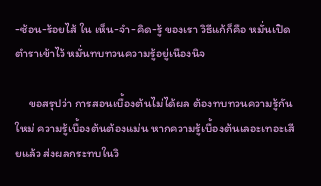-ซ้อน-ร้อยไส้ ใน เห็น-จำ-คิด-รู้ ของเรา วิธีแก้ก็คือ หมั่นเปิดตำราเข้าไว้ หมั่นทบทวนความรู้อยู่เนืองนิจ

     ขอสรุปว่า การสอนเบื้องต้นไม่ได้ผล ต้องทบทวนความรู้กันใหม่ ความรู้เบื้องต้นต้องแม่น หากความรู้เบื้องต้นเลอะเทอะเสียแล้ว ส่งผลกระทบในวิ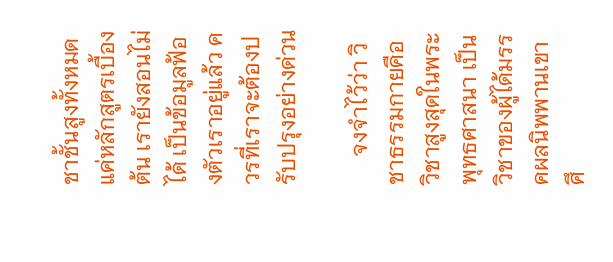ชาชั้นสูงทั้งหมด แค่หลักสูตรเบื้องต้น เรายังสอนไม่ได้ เป็นข้อมูลฟ้องตัวเราอยู่แล้ว ควรที่เราจะต้องปรับปรุงอย่างด่วน

     จงจำไว้ว่า วิชาธรรมกายคือวิชาสูงสุดในพระพุทธศาสนา เป็นวิชาของผู้ได้มรรคผลนิพพานเขาศึ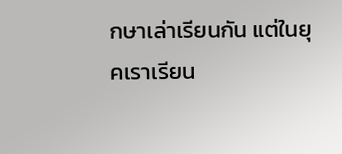กษาเล่าเรียนกัน แต่ในยุคเราเรียน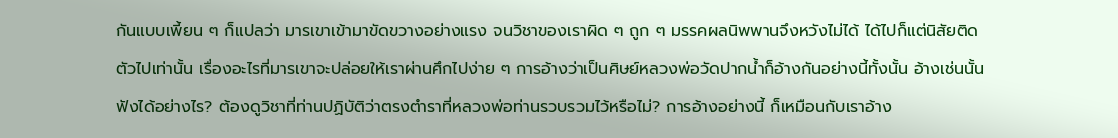กันแบบเพี้ยน ๆ ก็แปลว่า มารเขาเข้ามาขัดขวางอย่างแรง จนวิชาของเราผิด ๆ ถูก ๆ มรรคผลนิพพานจึงหวังไม่ได้ ได้ไปก็แต่นิสัยติดตัวไปเท่านั้น เรื่องอะไรที่มารเขาจะปล่อยให้เราผ่านศึกไปง่าย ๆ การอ้างว่าเป็นศิษย์หลวงพ่อวัดปากน้ำก็อ้างกันอย่างนี้ทั้งนั้น อ้างเช่นนั้นฟังได้อย่างไร? ต้องดูวิชาที่ท่านปฏิบัติว่าตรงตำราที่หลวงพ่อท่านรวบรวมไว้หรือไม่? การอ้างอย่างนี้ ก็เหมือนกับเราอ้าง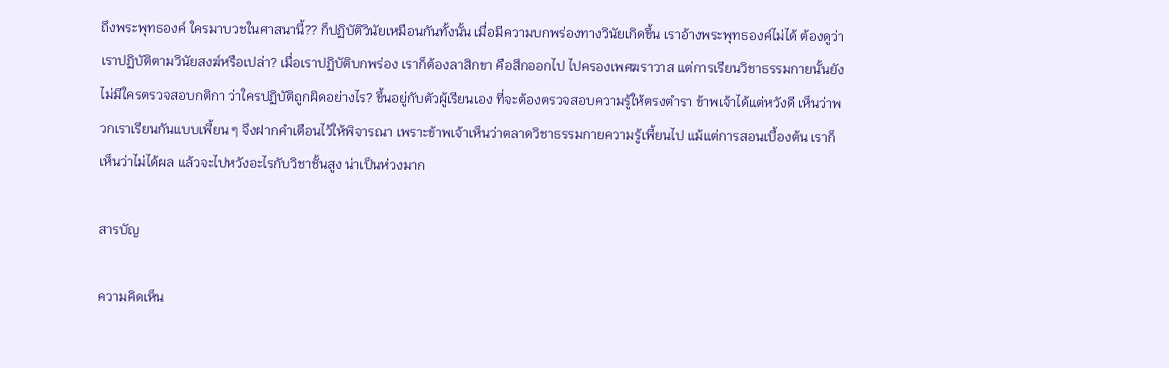ถึงพระพุทธองค์ ใครมาบวชในศาสนานี้?? ก็ปฏิบัติวินัยเหมือนกันทั้งนั้น เมื่อมีความบกพร่องทางวินัยเกิดขึ้น เราอ้างพระพุทธองค์ไม่ได้ ต้องดูว่าเราปฏิบัติตามวินัยสงฆ์หรือเปล่า? เมื่อเราปฏิบัติบกพร่อง เราก็ต้องลาสิกขา คือสึกออกไป ไปครองเพศฆราวาส แต่การเรียนวิชาธรรมกายนั้นยังไม่มีใครตรวจสอบกติกา ว่าใครปฏิบัติถูกผิดอย่างไร? ขึ้นอยู่กับตัวผู้เรียนเอง ที่จะต้องตรวจสอบความรู้ให้ตรงตำรา ข้าพเจ้าได้แต่หวังดี เห็นว่าพวกเราเรียนกันแบบเพี้ยน ๆ จึงฝากคำเตือนไว้ให้พิจารณา เพราะข้าพเจ้าเห็นว่าตลาดวิชาธรรมกายความรู้เพี้ยนไป แม้แต่การสอนเบื้องต้น เราก็เห็นว่าไม่ได้ผล แล้วจะไปหวังอะไรกับวิชาชั้นสูง น่าเป็นห่วงมาก

สารบัญ

ความคิดเห็น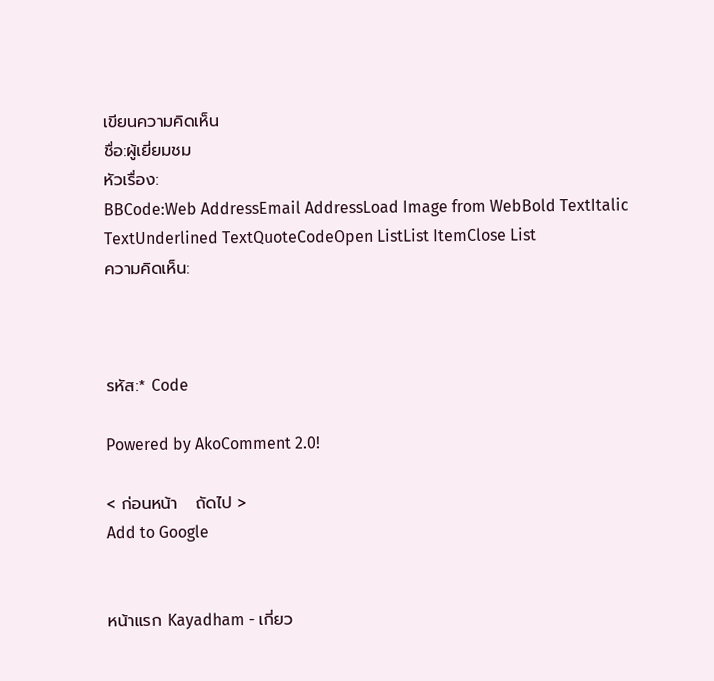เขียนความคิดเห็น
ชื่อ:ผู้เยี่ยมชม
หัวเรื่อง:
BBCode:Web AddressEmail AddressLoad Image from WebBold TextItalic TextUnderlined TextQuoteCodeOpen ListList ItemClose List
ความคิดเห็น:



รหัส:* Code

Powered by AkoComment 2.0!

< ก่อนหน้า   ถัดไป >
Add to Google


หน้าแรก Kayadham - เกี่ยว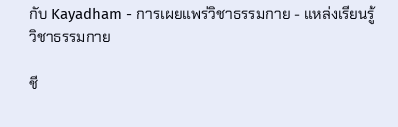กับ Kayadham - การเผยแพร่วิชาธรรมกาย - แหล่งเรียนรู้วิชาธรรมกาย

ชี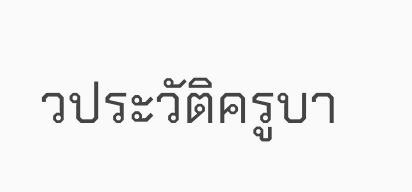วประวัติครูบา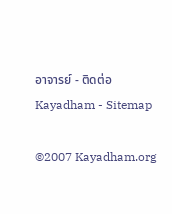อาจารย์ - ติดต่อ Kayadham - Sitemap

©2007 Kayadham.org